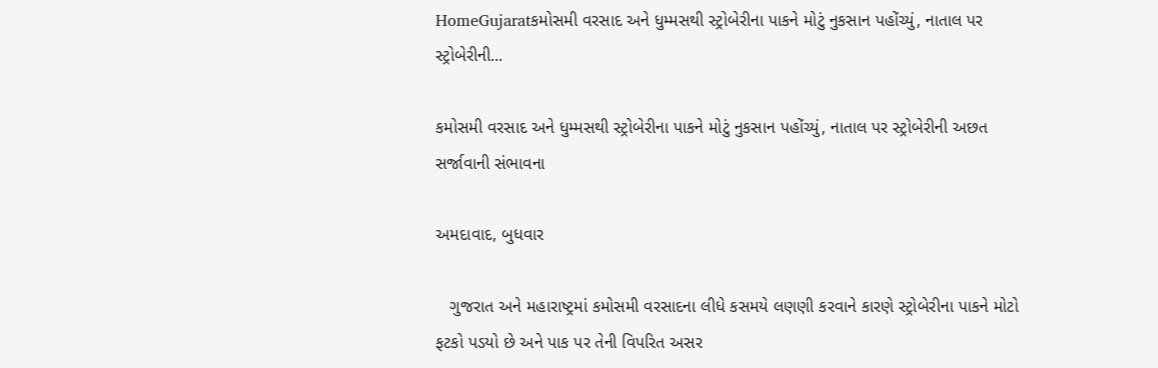HomeGujaratકમોસમી વરસાદ અને ધુમ્મસથી સ્ટ્રોબેરીના પાકને મોટું નુકસાન પહોંચ્યું, નાતાલ પર સ્ટ્રોબેરીની...

કમોસમી વરસાદ અને ધુમ્મસથી સ્ટ્રોબેરીના પાકને મોટું નુકસાન પહોંચ્યું, નાતાલ પર સ્ટ્રોબેરીની અછત સર્જાવાની સંભાવના

અમદાવાદ, બુધવાર

   ગુજરાત અને મહારાષ્ટ્રમાં કમોસમી વરસાદના લીધે કસમયે લણણી કરવાને કારણે સ્ટ્રોબેરીના પાકને મોટો ફટકો પડયો છે અને પાક પર તેની વિપરિત અસર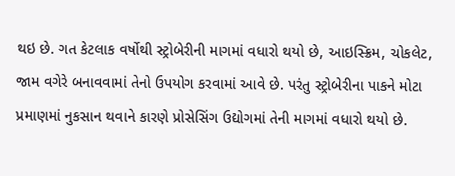થઇ છે. ગત કેટલાક વર્ષોથી સ્ટ્રોબેરીની માગમાં વધારો થયો છે, આઇસ્ક્રિમ, ચોકલેટ, જામ વગેરે બનાવવામાં તેનો ઉપયોગ કરવામાં આવે છે. પરંતુ સ્ટ્રોબેરીના પાકને મોટા પ્રમાણમાં નુકસાન થવાને કારણે પ્રોસેસિંગ ઉદ્યોગમાં તેની માગમાં વધારો થયો છે.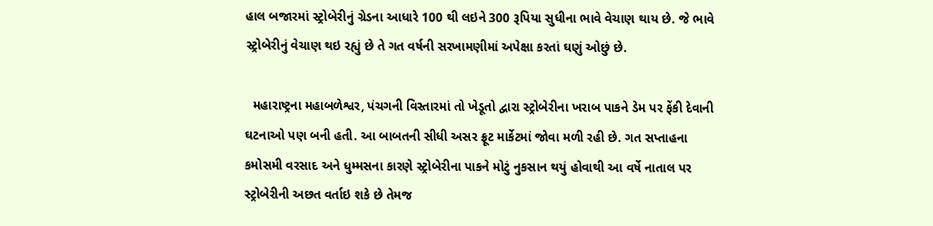હાલ બજારમાં સ્ટ્રોબેરીનું ગ્રેડના આધારે 100 થી લઇને 300 રૂપિયા સુધીના ભાવે વેચાણ થાય છે. જે ભાવે સ્ટ્રોબેરીનું વેચાણ થઇ રહ્યું છે તે ગત વર્ષની સરખામણીમાં અપેક્ષા કરતાં ઘણું ઓછું છે.

  મહારાષ્ટ્રના મહાબળેશ્વર, પંચગની વિસ્તારમાં તો ખેડૂતો દ્વારા સ્ટ્રોબેરીના ખરાબ પાકને ડેમ પર ફેંકી દેવાની ઘટનાઓ પણ બની હતી. આ બાબતની સીધી અસર ફ્રૂટ માર્કેટમાં જોવા મળી રહી છે. ગત સપ્તાહના કમોસમી વરસાદ અને ધુમ્મસના કારણે સ્ટ્રોબેરીના પાકને મોટું નુકસાન થયું હોવાથી આ વર્ષે નાતાલ પર સ્ટ્રોબેરીની અછત વર્તાઇ શકે છે તેમજ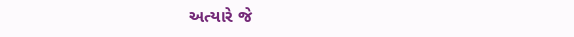અત્યારે જે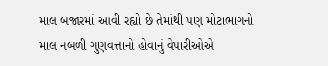માલ બજારમાં આવી રહ્યો છે તેમાંથી પણ મોટાભાગનો માલ નબળી ગુણવત્તાનો હોવાનું વેપારીઓએ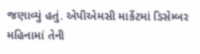જણાવ્યું હતું. એપીએમસી માર્કેટમાં ડિસેમ્બર મહિનામાં તેની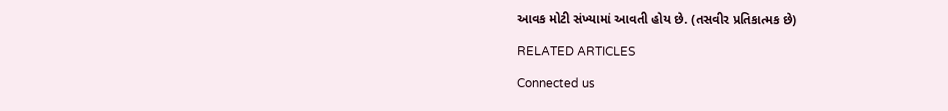આવક મોટી સંખ્યામાં આવતી હોય છે. (તસવીર પ્રતિકાત્મક છે)

RELATED ARTICLES

Connected us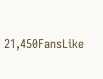21,450FansLike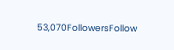53,070FollowersFollow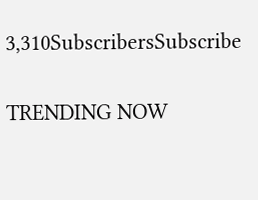3,310SubscribersSubscribe

TRENDING NOW